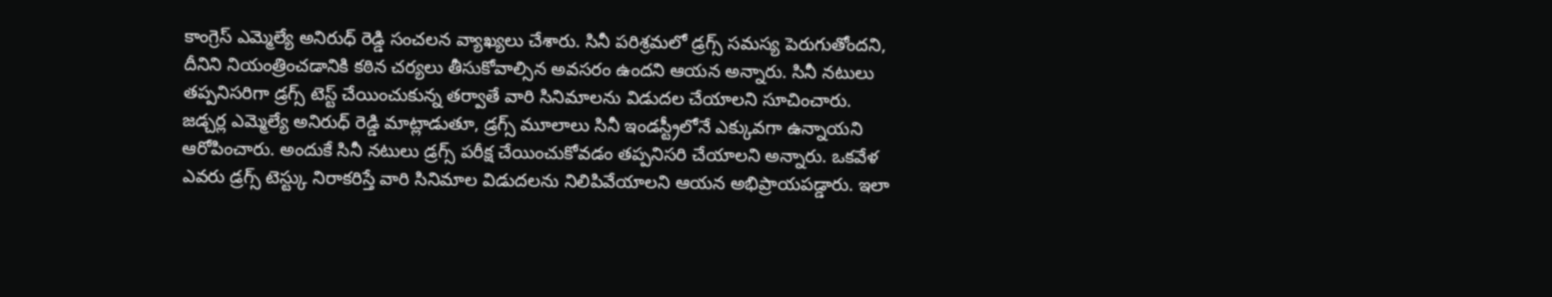కాంగ్రెస్ ఎమ్మెల్యే అనిరుధ్ రెడ్డి సంచలన వ్యాఖ్యలు చేశారు. సినీ పరిశ్రమలో డ్రగ్స్ సమస్య పెరుగుతోందని, దీనిని నియంత్రించడానికి కఠిన చర్యలు తీసుకోవాల్సిన అవసరం ఉందని ఆయన అన్నారు. సినీ నటులు తప్పనిసరిగా డ్రగ్స్ టెస్ట్ చేయించుకున్న తర్వాతే వారి సినిమాలను విడుదల చేయాలని సూచించారు.
జడ్చర్ల ఎమ్మెల్యే అనిరుధ్ రెడ్డి మాట్లాడుతూ, డ్రగ్స్ మూలాలు సినీ ఇండస్ట్రీలోనే ఎక్కువగా ఉన్నాయని ఆరోపించారు. అందుకే సినీ నటులు డ్రగ్స్ పరీక్ష చేయించుకోవడం తప్పనిసరి చేయాలని అన్నారు. ఒకవేళ ఎవరు డ్రగ్స్ టెస్ట్కు నిరాకరిస్తే వారి సినిమాల విడుదలను నిలిపివేయాలని ఆయన అభిప్రాయపడ్డారు. ఇలా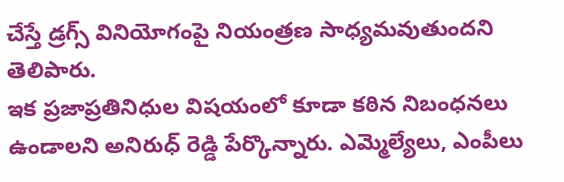చేస్తే డ్రగ్స్ వినియోగంపై నియంత్రణ సాధ్యమవుతుందని తెలిపారు.
ఇక ప్రజాప్రతినిధుల విషయంలో కూడా కఠిన నిబంధనలు ఉండాలని అనిరుధ్ రెడ్డి పేర్కొన్నారు. ఎమ్మెల్యేలు, ఎంపీలు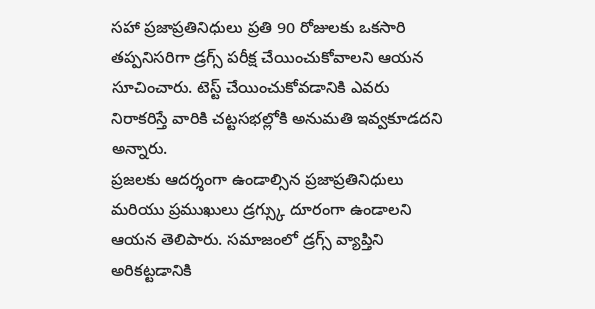సహా ప్రజాప్రతినిధులు ప్రతి 90 రోజులకు ఒకసారి తప్పనిసరిగా డ్రగ్స్ పరీక్ష చేయించుకోవాలని ఆయన సూచించారు. టెస్ట్ చేయించుకోవడానికి ఎవరు నిరాకరిస్తే వారికి చట్టసభల్లోకి అనుమతి ఇవ్వకూడదని అన్నారు.
ప్రజలకు ఆదర్శంగా ఉండాల్సిన ప్రజాప్రతినిధులు మరియు ప్రముఖులు డ్రగ్స్కు దూరంగా ఉండాలని ఆయన తెలిపారు. సమాజంలో డ్రగ్స్ వ్యాప్తిని అరికట్టడానికి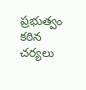ప్రభుత్వం కఠిన చర్యలు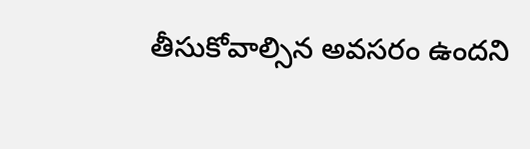తీసుకోవాల్సిన అవసరం ఉందని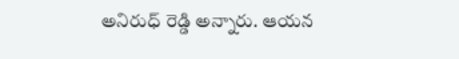అనిరుధ్ రెడ్డి అన్నారు. ఆయన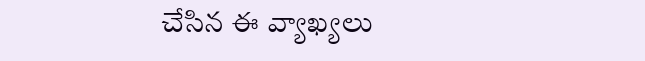చేసిన ఈ వ్యాఖ్యలు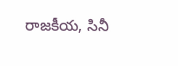రాజకీయ, సినీ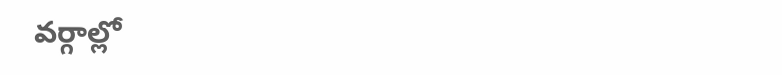వర్గాల్లో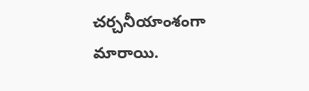చర్చనీయాంశంగా మారాయి.